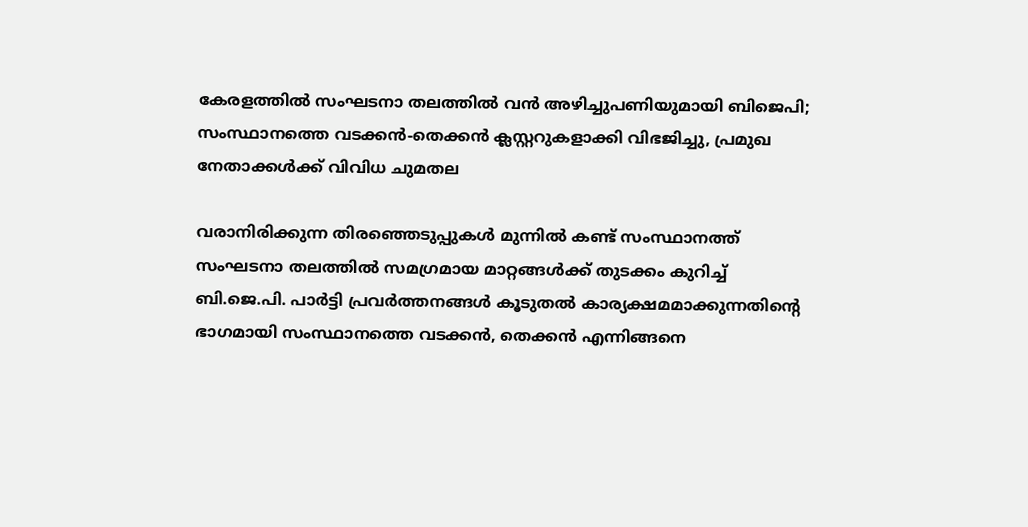കേരളത്തിൽ സംഘടനാ തലത്തിൽ വൻ അഴിച്ചുപണിയുമായി ബിജെപി; സംസ്ഥാനത്തെ വടക്കൻ-തെക്കൻ ക്ലസ്റ്ററുകളാക്കി വിഭജിച്ചു, പ്രമുഖ നേതാക്കൾക്ക് വിവിധ ചുമതല

വരാനിരിക്കുന്ന തിരഞ്ഞെടുപ്പുകൾ മുന്നിൽ കണ്ട് സംസ്ഥാനത്ത് സംഘടനാ തലത്തിൽ സമഗ്രമായ മാറ്റങ്ങൾക്ക് തുടക്കം കുറിച്ച് ബി.ജെ.പി. പാർട്ടി പ്രവർത്തനങ്ങൾ കൂടുതൽ കാര്യക്ഷമമാക്കുന്നതിന്റെ ഭാഗമായി സംസ്ഥാനത്തെ വടക്കൻ, തെക്കൻ എന്നിങ്ങനെ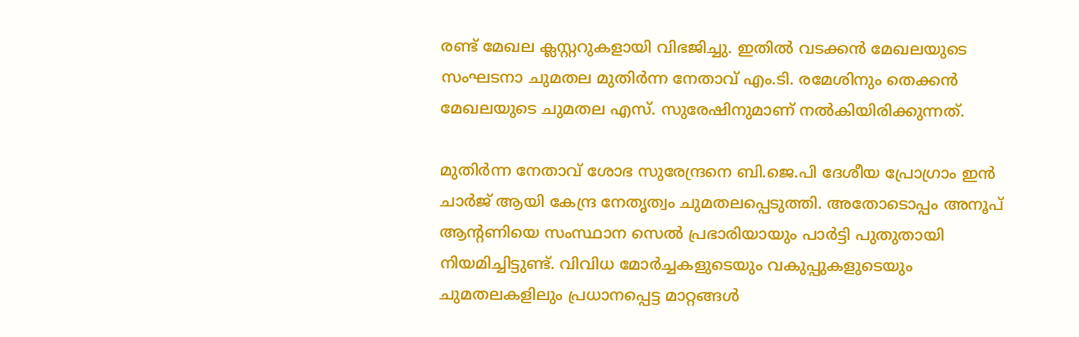രണ്ട് മേഖല ക്ലസ്റ്ററുകളായി വിഭജിച്ചു. ഇതിൽ വടക്കൻ മേഖലയുടെ സംഘടനാ ചുമതല മുതിർന്ന നേതാവ് എം.ടി. രമേശിനും തെക്കൻ മേഖലയുടെ ചുമതല എസ്. സുരേഷിനുമാണ് നൽകിയിരിക്കുന്നത്.

മുതിർന്ന നേതാവ് ശോഭ സുരേന്ദ്രനെ ബി.ജെ.പി ദേശീയ പ്രോഗ്രാം ഇൻ ചാർജ് ആയി കേന്ദ്ര നേതൃത്വം ചുമതലപ്പെടുത്തി. അതോടൊപ്പം അനൂപ് ആന്റണിയെ സംസ്ഥാന സെൽ പ്രഭാരിയായും പാർട്ടി പുതുതായി നിയമിച്ചിട്ടുണ്ട്. വിവിധ മോർച്ചകളുടെയും വകുപ്പുകളുടെയും ചുമതലകളിലും പ്രധാനപ്പെട്ട മാറ്റങ്ങൾ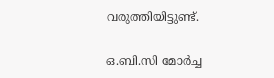വരുത്തിയിട്ടുണ്ട്.

ഒ.ബി.സി മോർച്ച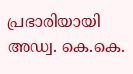പ്രഭാരിയായി അഡ്വ. കെ.കെ.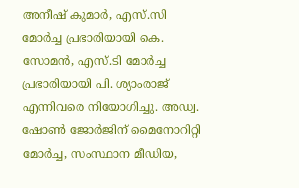അനീഷ് കുമാർ, എസ്.സി മോർച്ച പ്രഭാരിയായി കെ. സോമൻ, എസ്.ടി മോർച്ച പ്രഭാരിയായി പി. ശ്യാംരാജ് എന്നിവരെ നിയോഗിച്ചു. അഡ്വ. ഷോൺ ജോർജിന് മൈനോറിറ്റി മോർച്ച, സംസ്ഥാന മീഡിയ,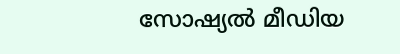സോഷ്യൽ മീഡിയ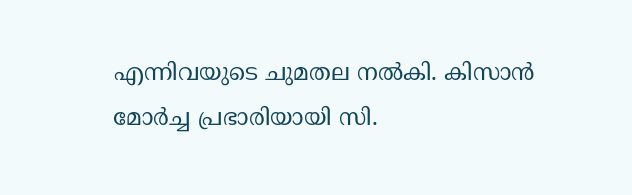എന്നിവയുടെ ചുമതല നൽകി. കിസാൻ മോർച്ച പ്രഭാരിയായി സി.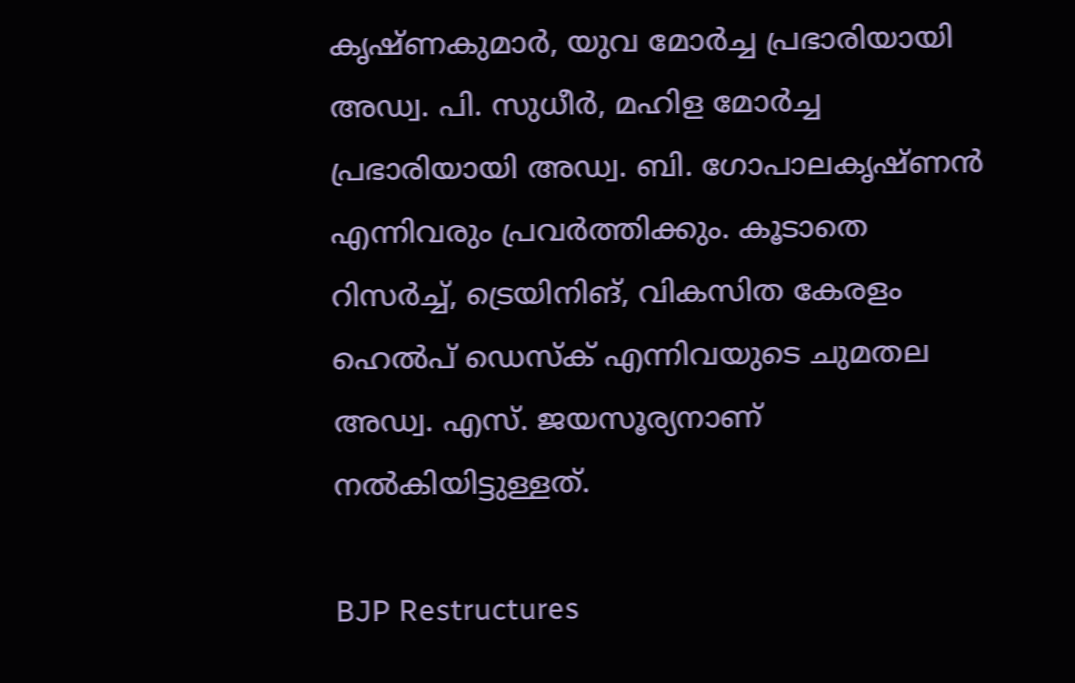കൃഷ്ണകുമാർ, യുവ മോർച്ച പ്രഭാരിയായി അഡ്വ. പി. സുധീർ, മഹിള മോർച്ച പ്രഭാരിയായി അഡ്വ. ബി. ഗോപാലകൃഷ്ണൻ എന്നിവരും പ്രവർത്തിക്കും. കൂടാതെ റിസർച്ച്, ട്രെയിനിങ്, വികസിത കേരളം ഹെൽപ് ഡെസ്ക് എന്നിവയുടെ ചുമതല അഡ്വ. എസ്. ജയസൂര്യനാണ് നൽകിയിട്ടുള്ളത്.

BJP Restructures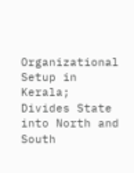Organizational Setup in Kerala; Divides State into North and South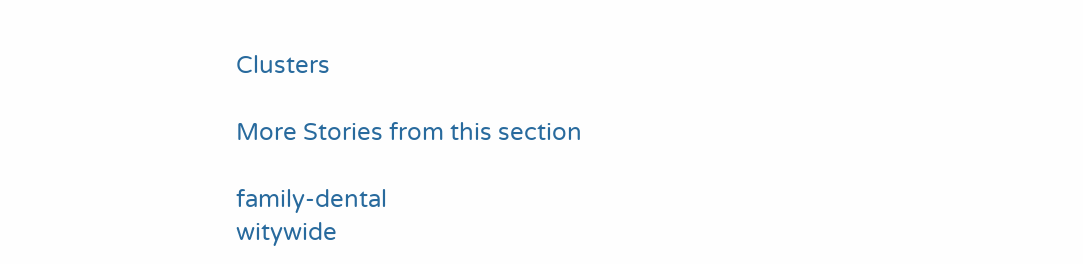Clusters

More Stories from this section

family-dental
witywide